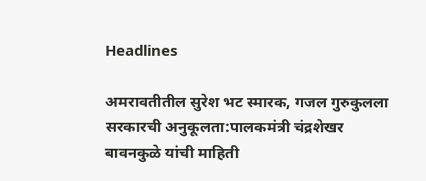Headlines

अमरावतीतील सुरेश भट स्मारक, गजल गुरुकुलला सरकारची अनुकूलता:पालकमंत्री चंद्रशेखर बावनकुळे यांची माहिती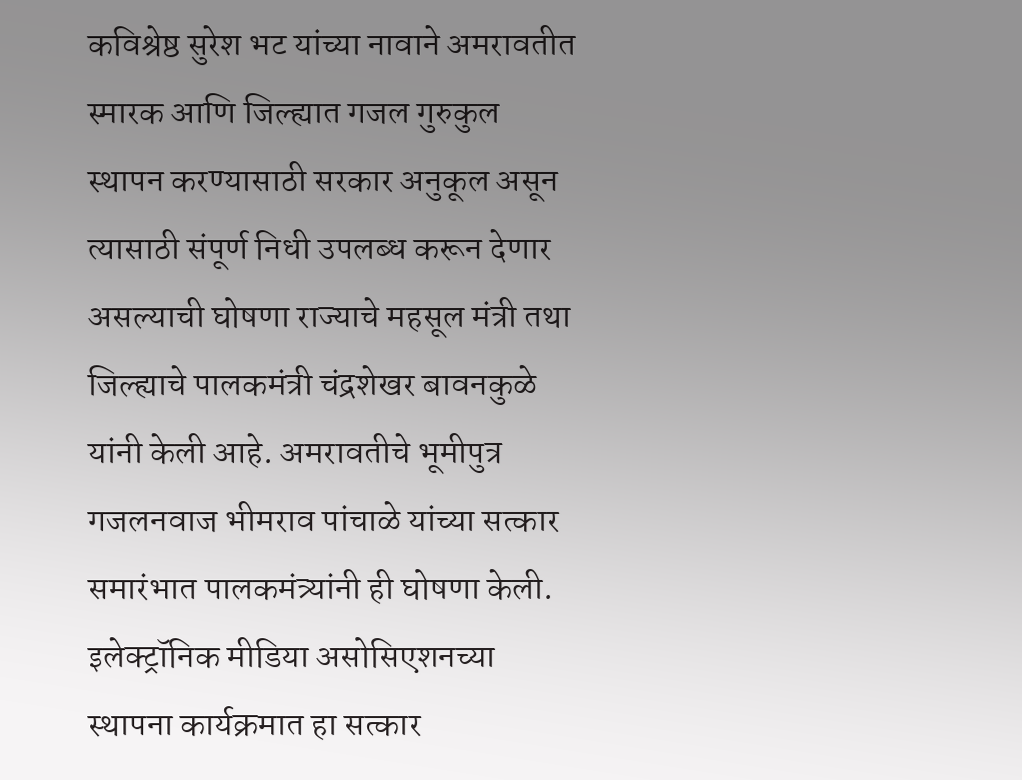कविश्रेष्ठ सुरेश भट यांच्या नावाने अमरावतीत स्मारक आणि जिल्ह्यात गजल गुरुकुल स्थापन करण्यासाठी सरकार अनुकूल असून त्यासाठी संपूर्ण निधी उपलब्ध करून देणार असल्याची घोषणा राज्याचे महसूल मंत्री तथा जिल्ह्याचे पालकमंत्री चंद्रशेखर बावनकुळे यांनी केली आहे. अमरावतीचे भूमीपुत्र गजलनवाज भीमराव पांचाळे यांच्या सत्कार समारंभात पालकमंत्र्यांनी ही घोषणा केली. इलेक्ट्रॉनिक मीडिया असोसिएशनच्या स्थापना कार्यक्रमात हा सत्कार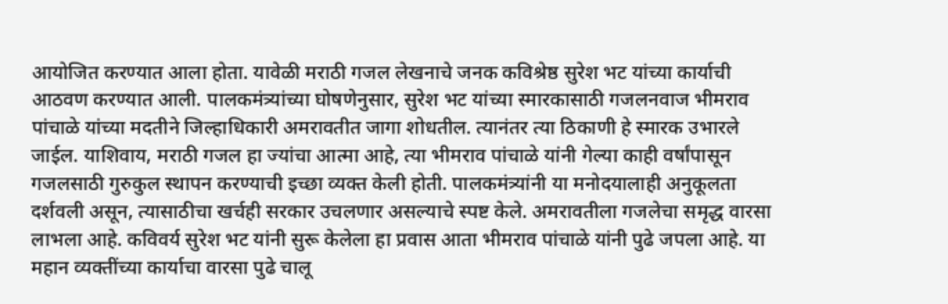आयोजित करण्यात आला होता. यावेळी मराठी गजल लेखनाचे जनक कविश्रेष्ठ सुरेश भट यांच्या कार्याची आठवण करण्यात आली. पालकमंत्र्यांच्या घोषणेनुसार, सुरेश भट यांच्या स्मारकासाठी गजलनवाज भीमराव पांचाळे यांच्या मदतीने जिल्हाधिकारी अमरावतीत जागा शोधतील. त्यानंतर त्या ठिकाणी हे स्मारक उभारले जाईल. याशिवाय, मराठी गजल हा ज्यांचा आत्मा आहे, त्या भीमराव पांचाळे यांनी गेल्या काही वर्षांपासून गजलसाठी गुरुकुल स्थापन करण्याची इच्छा व्यक्त केली होती. पालकमंत्र्यांनी या मनोदयालाही अनुकूलता दर्शवली असून, त्यासाठीचा खर्चही सरकार उचलणार असल्याचे स्पष्ट केले. अमरावतीला गजलेचा समृद्ध वारसा लाभला आहे. कविवर्य सुरेश भट यांनी सुरू केलेला हा प्रवास आता भीमराव पांचाळे यांनी पुढे जपला आहे. या महान व्यक्तींच्या कार्याचा वारसा पुढे चालू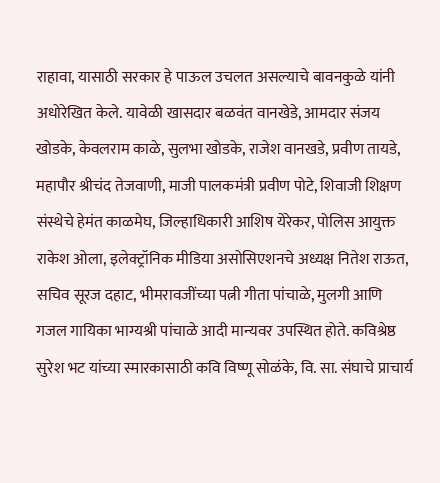राहावा, यासाठी सरकार हे पाऊल उचलत असल्याचे बावनकुळे यांनी अधोरेखित केले. यावेळी खासदार बळवंत वानखेडे, आमदार संजय खोडके, केवलराम काळे, सुलभा खोडके, राजेश वानखडे, प्रवीण तायडे, महापौर श्रीचंद तेजवाणी, माजी पालकमंत्री प्रवीण पोटे, शिवाजी शिक्षण संस्थेचे हेमंत काळमेघ, जिल्हाधिकारी आशिष येरेकर, पोलिस आयुक्त राकेश ओला, इलेक्ट्रॉनिक मीडिया असोसिएशनचे अध्यक्ष नितेश राऊत, सचिव सूरज दहाट, भीमरावजींच्या पत्नी गीता पांचाळे, मुलगी आणि गजल गायिका भाग्यश्री पांचाळे आदी मान्यवर उपस्थित होते. कविश्रेष्ठ सुरेश भट यांच्या स्मारकासाठी कवि विष्णू सोळंके, वि. सा. संघाचे प्राचार्य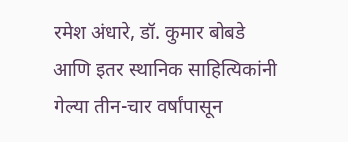रमेश अंधारे, डॉ. कुमार बोबडे आणि इतर स्थानिक साहित्यिकांनी गेल्या तीन-चार वर्षांपासून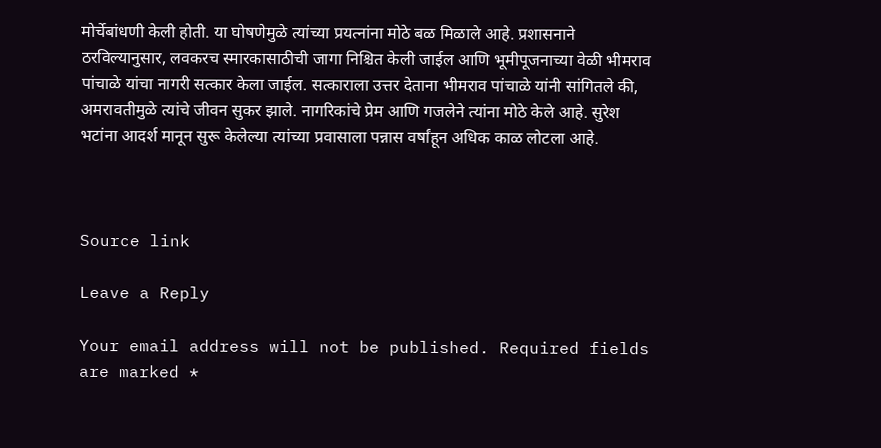मोर्चेबांधणी केली होती. या घोषणेमुळे त्यांच्या प्रयत्नांना मोठे बळ मिळाले आहे. प्रशासनाने ठरविल्यानुसार, लवकरच स्मारकासाठीची जागा निश्चित केली जाईल आणि भूमीपूजनाच्या वेळी भीमराव पांचाळे यांचा नागरी सत्कार केला जाईल. सत्काराला उत्तर देताना भीमराव पांचाळे यांनी सांगितले की, अमरावतीमुळे त्यांचे जीवन सुकर झाले. नागरिकांचे प्रेम आणि गजलेने त्यांना मोठे केले आहे. सुरेश भटांना आदर्श मानून सुरू केलेल्या त्यांच्या प्रवासाला पन्नास वर्षांहून अधिक काळ लोटला आहे.



Source link

Leave a Reply

Your email address will not be published. Required fields are marked *